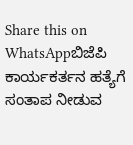Share this on WhatsAppಬಿಜೆಪಿ ಕಾರ್ಯಕರ್ತನ ಹತ್ಯೆಗೆ ಸಂತಾಪ ನೀಡುವ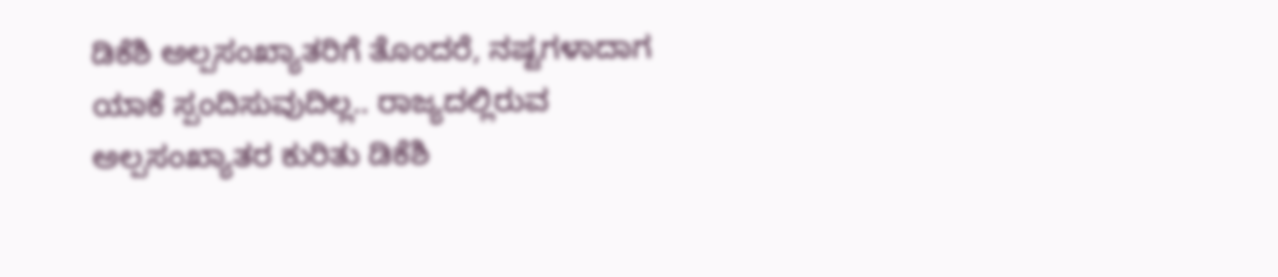ಡಿಕೆಶಿ ಅಲ್ಪಸಂಖ್ಯಾತರಿಗೆ ತೊಂದರೆ, ನಷ್ಟಗಳಾದಾಗ ಯಾಕೆ ಸ್ಪಂದಿಸುವುದಿಲ್ಲ.. ರಾಜ್ಯದಲ್ಲಿರುವ ಅಲ್ಪಸಂಖ್ಯಾತರ ಕುರಿತು ಡಿಕೆಶಿ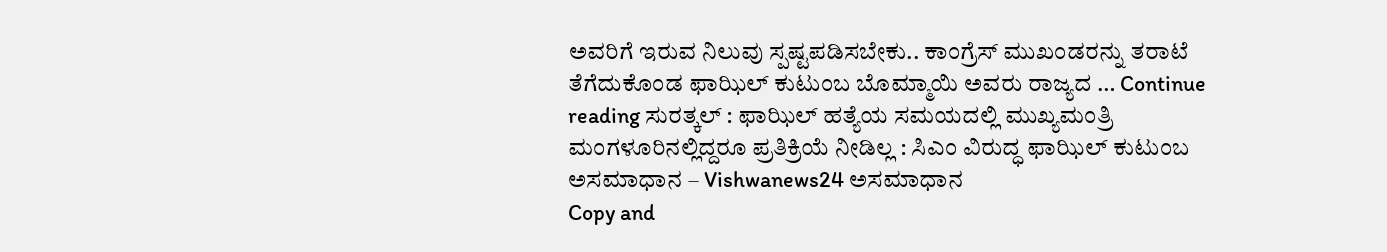ಅವರಿಗೆ ಇರುವ ನಿಲುವು ಸ್ಪಷ್ಟಪಡಿಸಬೇಕು.. ಕಾಂಗ್ರೆಸ್ ಮುಖಂಡರನ್ನು ತರಾಟೆ ತೆಗೆದುಕೊಂಡ ಫಾಝಿಲ್ ಕುಟುಂಬ ಬೊಮ್ಮಾಯಿ ಅವರು ರಾಜ್ಯದ … Continue reading ಸುರತ್ಕಲ್ : ಫಾಝಿಲ್ ಹತ್ಯೆಯ ಸಮಯದಲ್ಲಿ ಮುಖ್ಯಮಂತ್ರಿ ಮಂಗಳೂರಿನಲ್ಲಿದ್ದರೂ ಪ್ರತಿಕ್ರಿಯೆ ನೀಡಿಲ್ಲ : ಸಿಎಂ ವಿರುದ್ಧ ಫಾಝಿಲ್ ಕುಟುಂಬ ಅಸಮಾಧಾನ – Vishwanews24 ಅಸಮಾಧಾನ
Copy and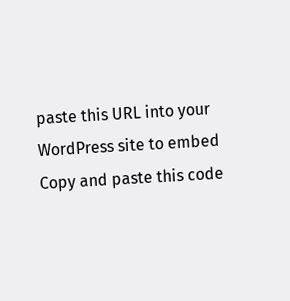paste this URL into your WordPress site to embed
Copy and paste this code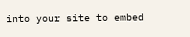into your site to embed